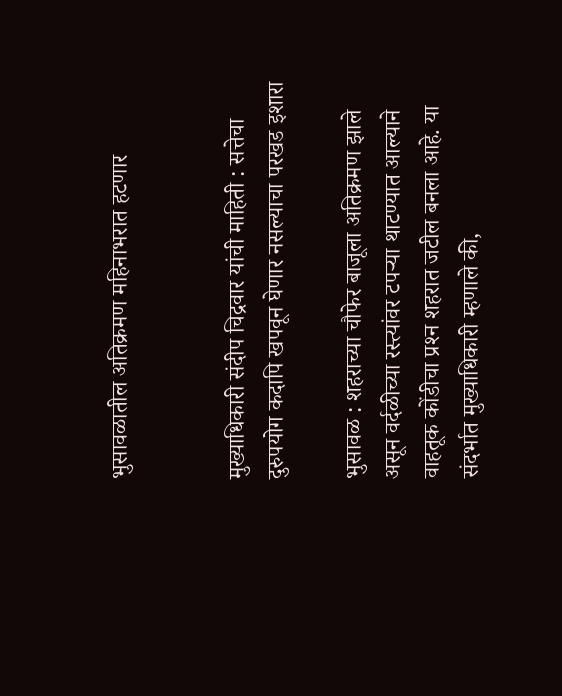भुसावळातील अतिक्रमण महिनाभरात हटणार


मुख्याधिकारी संदीप चिद्रवार यांची माहिती : सत्तेचा दुरुपयोग कदापि खपवून घेणार नसल्याचा परखड इशारा

भुसावळ : शहराच्या चौफेर बाजूला अतिक्रमण झाले असून वर्दळीच्या रस्त्यांवर टपर्‍या थाटण्यात आल्याने वाहतूक कोंडीचा प्रश्‍न शहरात जटील बनला आहे. या संदर्भात मुख्याधिकारी म्हणाले की,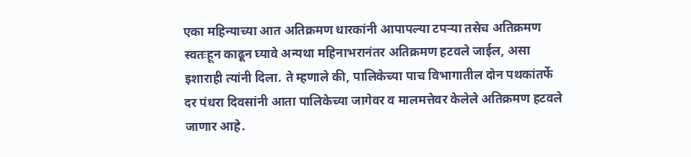एका महिन्याच्या आत अतिक्रमण धारकांनी आपापल्या टपर्‍या तसेच अतिक्रमण स्वतःहून काढून घ्यावे अन्यथा महिनाभरानंतर अतिक्रमण हटवले जाईल, असा इशाराही त्यांनी दिला. ते म्हणाले की, पालिकेच्या पाच विभागातील दोन पथकांतर्फे दर पंधरा दिवसांनी आता पालिकेच्या जागेवर व मालमत्तेवर केलेले अतिक्रमण हटवले जाणार आहे.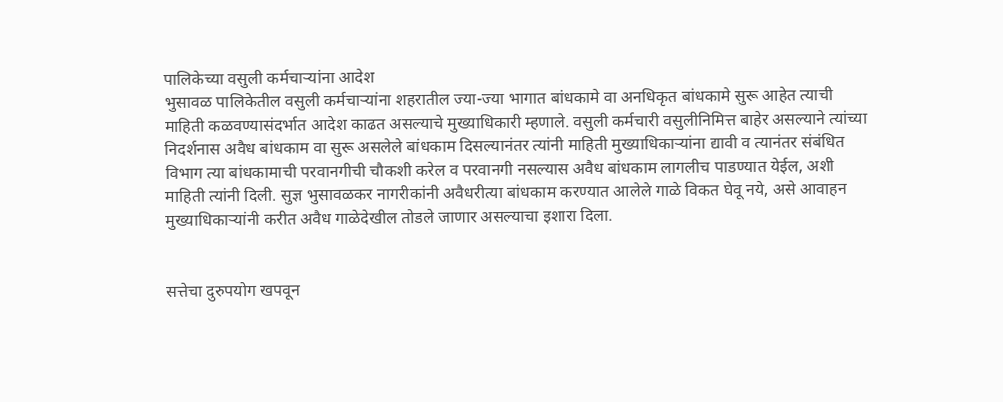पालिकेच्या वसुली कर्मचार्‍यांना आदेश
भुसावळ पालिकेतील वसुली कर्मचार्‍यांना शहरातील ज्या-ज्या भागात बांधकामे वा अनधिकृत बांधकामे सुरू आहेत त्याची माहिती कळवण्यासंदर्भात आदेश काढत असल्याचे मुख्याधिकारी म्हणाले. वसुली कर्मचारी वसुलीनिमित्त बाहेर असल्याने त्यांच्या निदर्शनास अवैध बांधकाम वा सुरू असलेले बांधकाम दिसल्यानंतर त्यांनी माहिती मुख्याधिकार्‍यांना द्यावी व त्यानंतर संबंधित विभाग त्या बांधकामाची परवानगीची चौकशी करेल व परवानगी नसल्यास अवैध बांधकाम लागलीच पाडण्यात येईल, अशी माहिती त्यांनी दिली. सुज्ञ भुसावळकर नागरीकांनी अवैधरीत्या बांधकाम करण्यात आलेले गाळे विकत घेवू नये, असे आवाहन मुख्याधिकार्‍यांनी करीत अवैध गाळेदेखील तोडले जाणार असल्याचा इशारा दिला.


सत्तेचा दुरुपयोग खपवून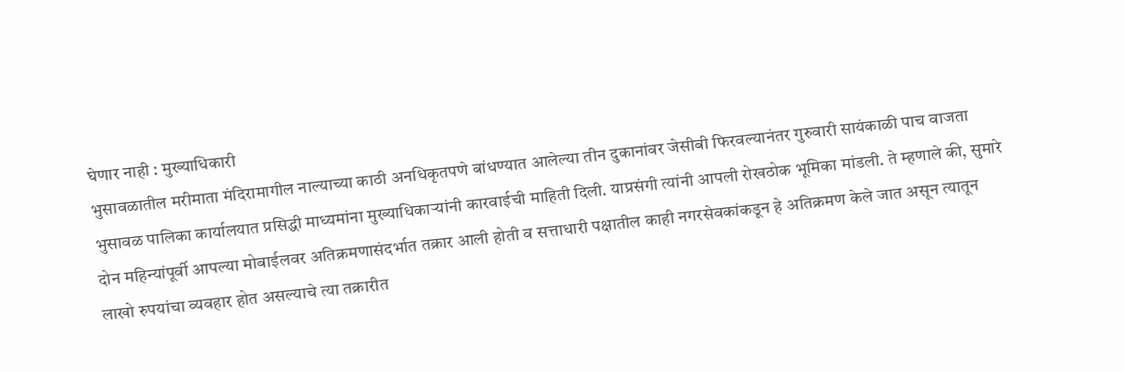घेणार नाही : मुख्याधिकारी
भुसावळातील मरीमाता मंदिरामागील नाल्याच्या काठी अनधिकृतपणे बांधण्यात आलेल्या तीन दुकानांवर जेसीबी फिरवल्यानंतर गुरुवारी सायंकाळी पाच वाजता भुसावळ पालिका कार्यालयात प्रसिद्धी माध्यमांना मुख्याधिकार्‍यांनी कारवाईची माहिती दिली. याप्रसंगी त्यांनी आपली रोखठोक भूमिका मांडली. ते म्हणाले की, सुमारे दोन महिन्यांपूर्वी आपल्या मोबाईलवर अतिक्रमणासंदर्भात तक्रार आली होती व सत्ताधारी पक्षातील काही नगरसेवकांकडून हे अतिक्रमण केले जात असून त्यातून लाखो रुपयांचा व्यवहार होत असल्याचे त्या तक्रारीत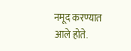नमूद करण्यात आले होते.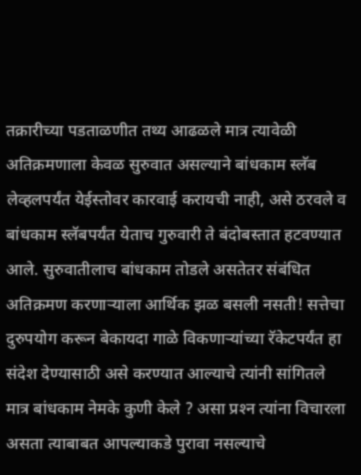तक्रारीच्या पडताळणीत तथ्य आढळले मात्र त्यावेळी अतिक्रमणाला केवळ सुरुवात असल्याने बांधकाम स्लॅब लेव्हलपर्यंत येईस्तोवर कारवाई करायची नाही, असे ठरवले व बांधकाम स्लॅबपर्यंत येताच गुरुवारी ते बंदोबस्तात हटवण्यात आले. सुरुवातीलाच बांधकाम तोडले असतेतर संबंधित अतिक्रमण करणार्‍याला आर्थिक झळ बसली नसती! सत्तेचा दुरुपयोग करून बेकायदा गाळे विकणार्‍यांच्या रॅकेटपर्यंत हा संदेश देण्यासाठी असे करण्यात आल्याचे त्यांनी सांगितले मात्र बांधकाम नेमके कुणी केले ? असा प्रश्‍न त्यांना विचारला असता त्याबाबत आपल्याकडे पुरावा नसल्याचे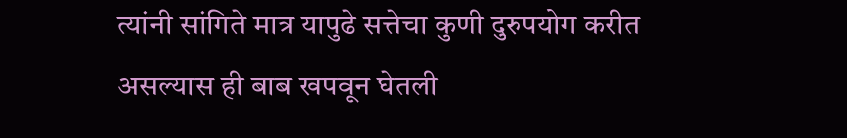त्यांनी सांगिते मात्र यापुढे सत्तेचा कुणी दुरुपयोग करीत असल्यास ही बाब खपवून घेतली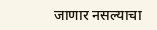जाणार नसल्याचा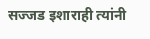सज्जड इशाराही त्यांनी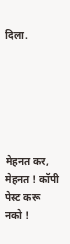दिला.






मेहनत कर, मेहनत ! कॉपी पेस्ट करू नको !